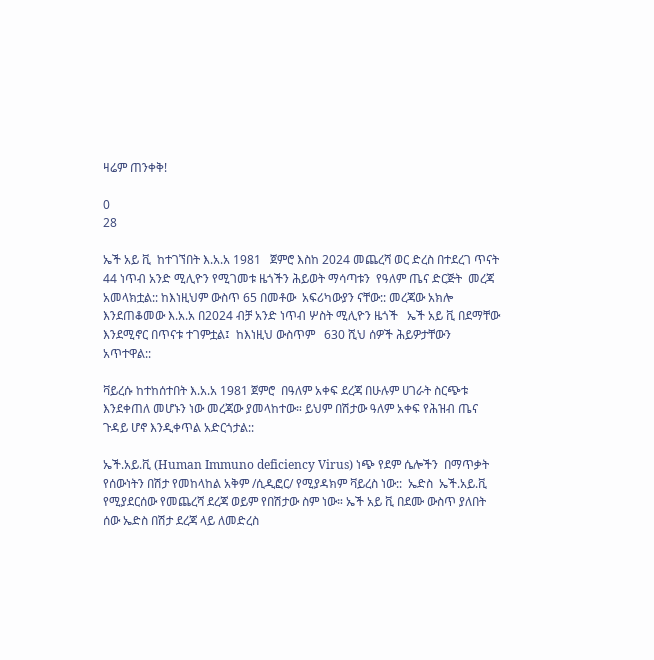ዛሬም ጠንቀቅ!

0
28

ኤች አይ ቪ  ከተገኘበት እ.አ.አ 1981   ጀምሮ እስከ 2024 መጨረሻ ወር ድረስ በተደረገ ጥናት 44 ነጥብ አንድ ሚሊዮን የሚገመቱ ዜጎችን ሕይወት ማሳጣቱን  የዓለም ጤና ድርጅት  መረጃ አመላክቷል:: ከእነዚህም ውስጥ 65 በመቶው  አፍሪካውያን ናቸው:: መረጃው አክሎ እንደጠቆመው እ.አ.አ በ2024 ብቻ አንድ ነጥብ ሦስት ሚሊዮን ዜጎች   ኤች አይ ቪ በደማቸው እንደሚኖር በጥናቱ ተገምቷል፤  ከእነዚህ ውስጥም   630 ሺህ ሰዎች ሕይዎታቸውን አጥተዋል::

ቫይረሱ ከተከሰተበት እ.አ.አ 1981 ጀምሮ  በዓለም አቀፍ ደረጃ በሁሉም ሀገራት ስርጭቱ እንደቀጠለ መሆኑን ነው መረጃው ያመላከተው። ይህም በሽታው ዓለም አቀፍ የሕዝብ ጤና ጉዳይ ሆኖ እንዲቀጥል አድርጎታል::

ኤች.አይ.ቪ (Human Immuno deficiency Virus) ነጭ የደም ሴሎችን  በማጥቃት የሰውነትን በሽታ የመከላከል አቅም /ሲዲፎር/ የሚያዳክም ቫይረስ ነው::  ኤድስ  ኤች.አይ.ቪ የሚያደርሰው የመጨረሻ ደረጃ ወይም የበሽታው ስም ነው። ኤች አይ ቪ በደሙ ውስጥ ያለበት ሰው ኤድስ በሽታ ደረጃ ላይ ለመድረስ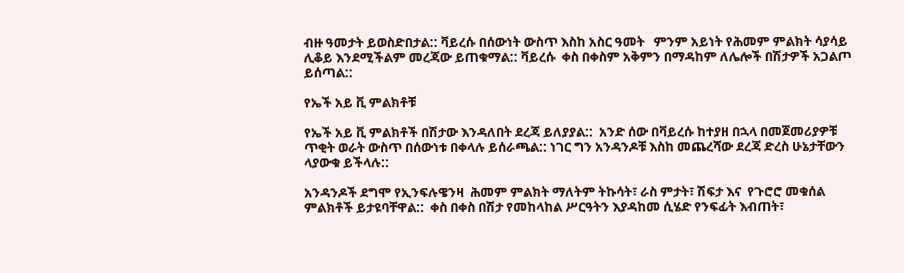ብዙ ዓመታት ይወስድበታል:: ቫይረሱ በሰውነት ውስጥ እስከ አስር ዓመት   ምንም አይነት የሕመም ምልክት ሳያሳይ ሊቆይ እንደሚችልም መረጃው ይጠቁማል:: ቫይረሱ  ቀስ በቀስም አቅምን በማዳከም ለሌሎች በሽታዎች አጋልጦ ይሰጣል::

የኤች አይ ቪ ምልክቶቹ

የኤች አይ ቪ ምልክቶች በሽታው እንዳለበት ደረጃ ይለያያል::  አንድ ሰው በቫይረሱ ከተያዘ በኋላ በመጀመሪያዎቹ ጥቂት ወራት ውስጥ በሰውነቱ በቀላሉ ይሰራጫል:: ነገር ግን አንዳንዶቹ እስከ መጨረሻው ደረጃ ድረስ ሁኔታቸውን ላያውቁ ይችላሉ::

አንዳንዶች ደግሞ የኢንፍሉዌንዛ  ሕመም ምልክት ማለትም ትኩሳት፣ ራስ ምታት፣ ሽፍታ እና  የጉሮሮ መቁሰል ምልክቶች ይታዩባቸዋል::  ቀስ በቀስ በሽታ የመከላከል ሥርዓትን እያዳከመ ሲሄድ የንፍፊት እብጠት፣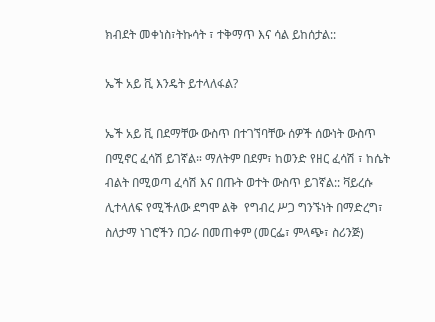ክብደት መቀነስ፣ትኩሳት ፣ ተቅማጥ እና ሳል ይከሰታል::

ኤች አይ ቪ እንዴት ይተላለፋል?

ኤች አይ ቪ በደማቸው ውስጥ በተገኘባቸው ሰዎች ሰውነት ውስጥ በሚኖር ፈሳሽ ይገኛል። ማለትም በደም፣ ከወንድ የዘር ፈሳሽ ፣ ከሴት ብልት በሚወጣ ፈሳሽ እና በጡት ወተት ውስጥ ይገኛል:: ቫይረሱ ሊተላለፍ የሚችለው ደግሞ ልቅ  የግብረ ሥጋ ግንኙነት በማድረግ፣ ስለታማ ነገሮችን በጋራ በመጠቀም (መርፌ፣ ምላጭ፣ ስሪንጅ)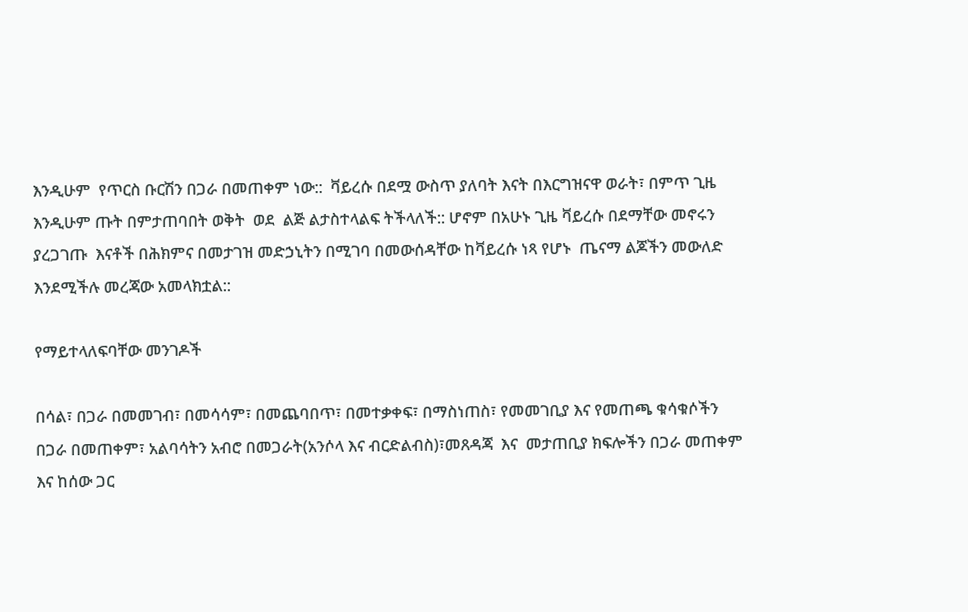እንዲሁም  የጥርስ ቡርሽን በጋራ በመጠቀም ነው::  ቫይረሱ በደሟ ውስጥ ያለባት እናት በእርግዝናዋ ወራት፣ በምጥ ጊዜ  እንዲሁም ጡት በምታጠባበት ወቅት  ወደ  ልጅ ልታስተላልፍ ትችላለች:: ሆኖም በአሁኑ ጊዜ ቫይረሱ በደማቸው መኖሩን ያረጋገጡ  እናቶች በሕክምና በመታገዝ መድኃኒትን በሚገባ በመውሰዳቸው ከቫይረሱ ነጻ የሆኑ  ጤናማ ልጆችን መውለድ እንደሚችሉ መረጃው አመላክቷል::

የማይተላለፍባቸው መንገዶች

በሳል፣ በጋራ በመመገብ፣ በመሳሳም፣ በመጨባበጥ፣ በመተቃቀፍ፣ በማስነጠስ፣ የመመገቢያ እና የመጠጫ ቁሳቁሶችን በጋራ በመጠቀም፣ አልባሳትን አብሮ በመጋራት(አንሶላ እና ብርድልብስ)፣መጸዳጃ  እና  መታጠቢያ ክፍሎችን በጋራ መጠቀም እና ከሰው ጋር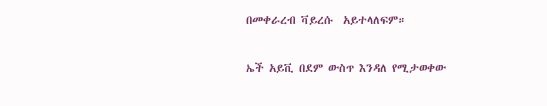በመቀራረብ ቫይረሱ  አይተላለፍም።

ኤች አይቪ በደም ውስጥ እንዳለ የሚታወቀው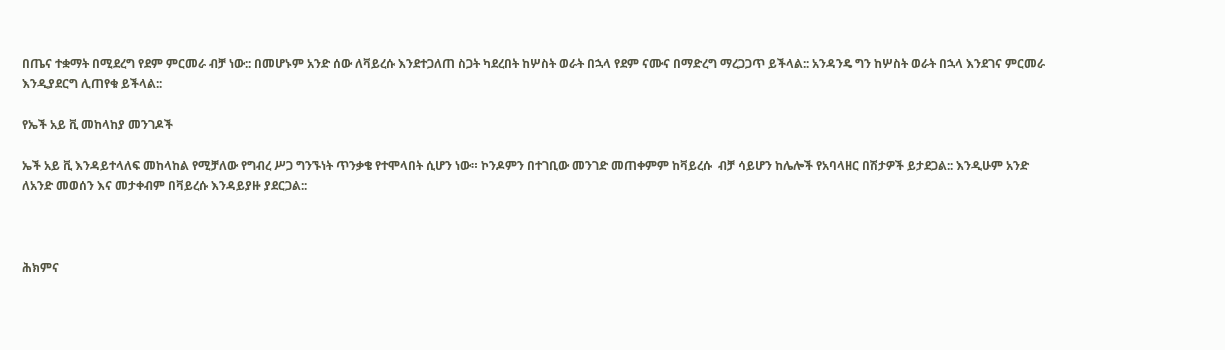በጤና ተቋማት በሚደረግ የደም ምርመራ ብቻ ነው:: በመሆኑም አንድ ሰው ለቫይረሱ እንደተጋለጠ ስጋት ካደረበት ከሦስት ወራት በኋላ የደም ናሙና በማድረግ ማረጋጋጥ ይችላል:: አንዳንዴ ግን ከሦስት ወራት በኋላ እንደገና ምርመራ እንዲያደርግ ሊጠየቁ ይችላል::

የኤች አይ ቪ መከላከያ መንገዶች

ኤች አይ ቪ እንዳይተላለፍ መከላከል የሚቻለው የግብረ ሥጋ ግንኙነት ጥንቃቄ የተሞላበት ሲሆን ነው። ኮንዶምን በተገቢው መንገድ መጠቀምም ከቫይረሱ  ብቻ ሳይሆን ከሌሎች የአባላዘር በሽታዎች ይታደጋል:: እንዲሁም አንድ ለአንድ መወሰን እና መታቀብም በቫይረሱ እንዳይያዙ ያደርጋል::



ሕክምና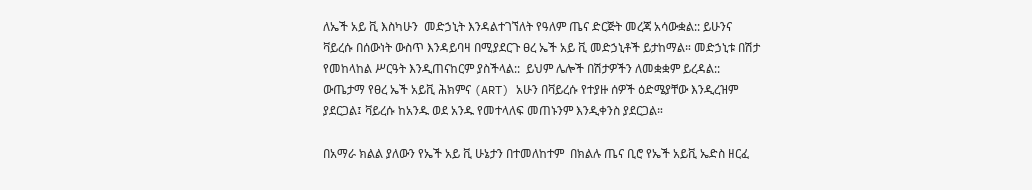ለኤች አይ ቪ እስካሁን  መድኃኒት እንዳልተገኘለት የዓለም ጤና ድርጅት መረጃ አሳውቋል:: ይሁንና ቫይረሱ በሰውነት ውስጥ እንዳይባዛ በሚያደርጉ ፀረ ኤች አይ ቪ መድኃኒቶች ይታከማል። መድኃኒቱ በሽታ የመከላከል ሥርዓት እንዲጠናከርም ያስችላል::  ይህም ሌሎች በሽታዎችን ለመቋቋም ይረዳል:: ውጤታማ የፀረ ኤች አይቪ ሕክምና (ART) አሁን በቫይረሱ የተያዙ ሰዎች ዕድሜያቸው እንዲረዝም ያደርጋል፤ ቫይረሱ ከአንዱ ወደ አንዱ የመተላለፍ መጠኑንም እንዲቀንስ ያደርጋል።

በአማራ ክልል ያለውን የኤች አይ ቪ ሁኔታን በተመለከተም  በክልሉ ጤና ቢሮ የኤች አይቪ ኤድስ ዘርፈ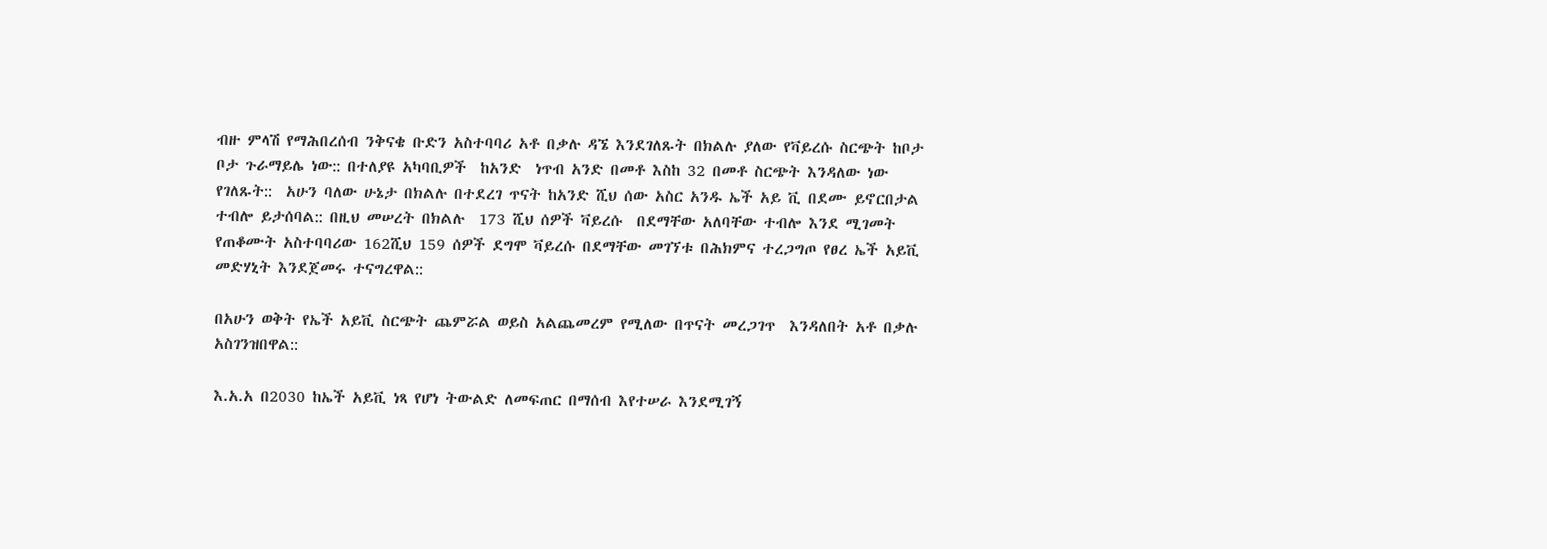ብዙ ምላሽ የማሕበረሰብ ንቅናቄ ቡድን አስተባባሪ አቶ በቃሉ ዳኜ እንደገለጹት በክልሉ ያለው የቫይረሱ ስርጭት ከቦታ ቦታ ጉራማይሌ ነው:: በተለያዩ አካባቢዎች  ከአንድ  ነጥብ አንድ በመቶ እስከ 32 በመቶ ስርጭት እንዳለው ነው የገለጹት::  አሁን ባለው ሁኔታ በክልሉ በተደረገ ጥናት ከአንድ ሺህ ሰው አስር አንዱ ኤች አይ ቪ በደሙ ይኖርበታል ተብሎ ይታሰባል:: በዚህ መሠረት በክልሉ  173 ሺህ ሰዎች ቫይረሱ  በደማቸው አለባቸው ተብሎ እንደ ሚገመት የጠቆሙት አስተባባሪው 162ሺህ 159 ሰዎች ደግሞ ቫይረሱ በደማቸው መገኘቱ በሕክምና ተረጋግጦ የፀረ ኤች አይቪ መድሃኒት እንደጀመሩ ተናግረዋል::

በአሁን ወቅት የኤች አይቪ ስርጭት ጨምሯል ወይስ አልጨመረም የሚለው በጥናት መረጋገጥ  እንዳለበት አቶ በቃሉ አስገንዝበዋል::

እ.አ.አ በ2030 ከኤች አይቪ ነጻ የሆነ ትውልድ ለመፍጠር በማሰብ እየተሠራ እንደሚገኝ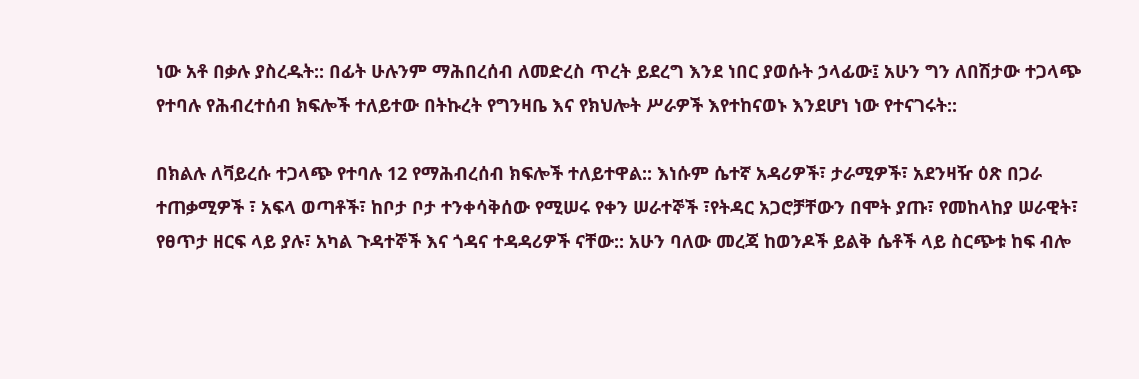ነው አቶ በቃሉ ያስረዱት:: በፊት ሁሉንም ማሕበረሰብ ለመድረስ ጥረት ይደረግ እንደ ነበር ያወሱት ኃላፊው፤ አሁን ግን ለበሽታው ተጋላጭ የተባሉ የሕብረተሰብ ክፍሎች ተለይተው በትኩረት የግንዛቤ እና የክህሎት ሥራዎች እየተከናወኑ እንደሆነ ነው የተናገሩት::

በክልሉ ለቫይረሱ ተጋላጭ የተባሉ 12 የማሕብረሰብ ክፍሎች ተለይተዋል:: እነሱም ሴተኛ አዳሪዎች፣ ታራሚዎች፣ አደንዛዥ ዕጽ በጋራ  ተጠቃሚዎች ፣ አፍላ ወጣቶች፣ ከቦታ ቦታ ተንቀሳቅሰው የሚሠሩ የቀን ሠራተኞች ፣የትዳር አጋሮቻቸውን በሞት ያጡ፣ የመከላከያ ሠራዊት፣ የፀጥታ ዘርፍ ላይ ያሉ፣ አካል ጉዳተኞች እና ጎዳና ተዳዳሪዎች ናቸው:: አሁን ባለው መረጃ ከወንዶች ይልቅ ሴቶች ላይ ስርጭቱ ከፍ ብሎ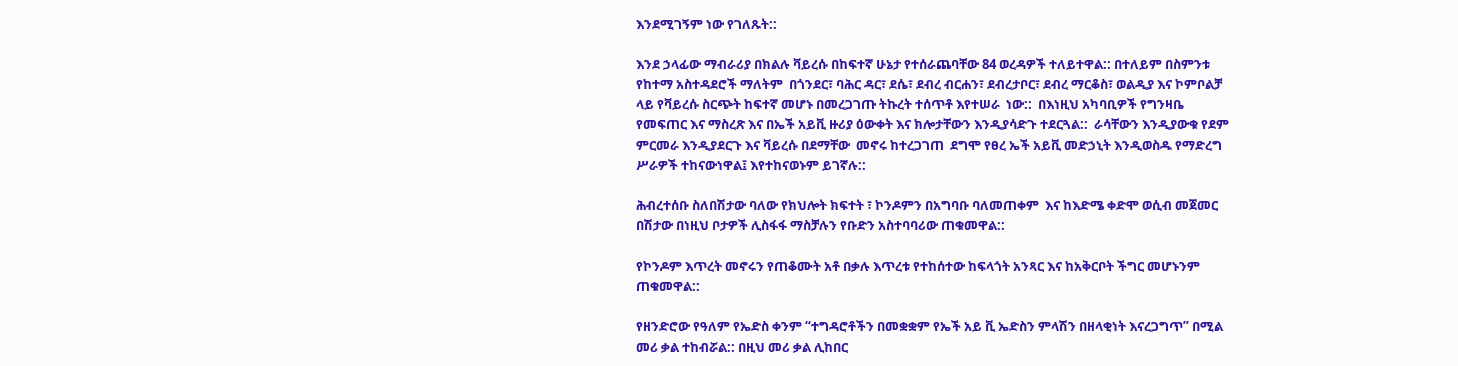እንደሚገኝም ነው የገለጹት::

እንደ ኃላፊው ማብራሪያ በክልሉ ቫይረሱ በከፍተኛ ሁኔታ የተሰራጨባቸው 84 ወረዳዎች ተለይተዋል:: በተለይም በስምንቱ የከተማ አስተዳደሮች ማለትም  በጎንደር፣ ባሕር ዳር፣ ደሴ፣ ደብረ ብርሐን፣ ደብረታቦር፣ ደብረ ማርቆስ፣ ወልዲያ እና ኮምቦልቻ ላይ የቫይረሱ ስርጭት ከፍተኛ መሆኑ በመረጋገጡ ትኩረት ተሰጥቶ እየተሠራ  ነው::  በእነዚህ አካባቢዎች የግንዛቤ የመፍጠር እና ማስረጽ እና በኤች አይቪ ዙሪያ ዕውቀት እና ክሎታቸውን እንዲያሳድጉ ተደርጓል::  ራሳቸውን እንዲያውቁ የደም ምርመራ እንዲያደርጉ እና ቫይረሱ በደማቸው  መኖሩ ከተረጋገጠ  ደግሞ የፀረ ኤች አይቪ መድኃኒት እንዲወስዱ የማድረግ ሥራዎች ተከናውነዋል፤ እየተከናወኑም ይገኛሉ::

ሕብረተሰቡ ስለበሽታው ባለው የክህሎት ክፍተት ፣ ኮንዶምን በአግባቡ ባለመጠቀም  እና ከእድሜ ቀድሞ ወሲብ መጀመር በሽታው በነዚህ ቦታዎች ሊስፋፋ ማስቻሉን የቡድን አስተባባሪው ጠቁመዋል::

የኮንዶም እጥረት መኖሩን የጠቆሙት አቶ በቃሉ እጥረቱ የተከሰተው ከፍላጎት አንጻር እና ከአቅርቦት ችግር መሆኑንም ጠቁመዋል::

የዘንድሮው የዓለም የኤድስ ቀንም “ተግዳሮቶችን በመቋቋም የኤች አይ ቪ ኤድስን ምላሽን በዘላቂነት እናረጋግጥ” በሚል መሪ ቃል ተከብሯል:: በዚህ መሪ ቃል ሊከበር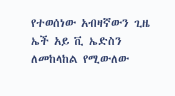የተወሰነው አብዛኛውን ጊዜ ኤች አይ ቪ ኤድስን ለመከላከል የሚውለው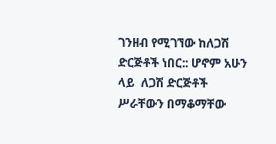ገንዘብ የሚገኘው ከለጋሽ ድርጅቶች ነበር:: ሆኖም አሁን ላይ  ለጋሽ ድርጅቶች ሥራቸውን በማቆማቸው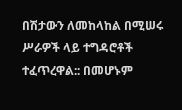በሽታውን ለመከላከል በሚሠሩ ሥራዎች ላይ ተግዳሮቶች ተፈጥረዋል:: በመሆኑም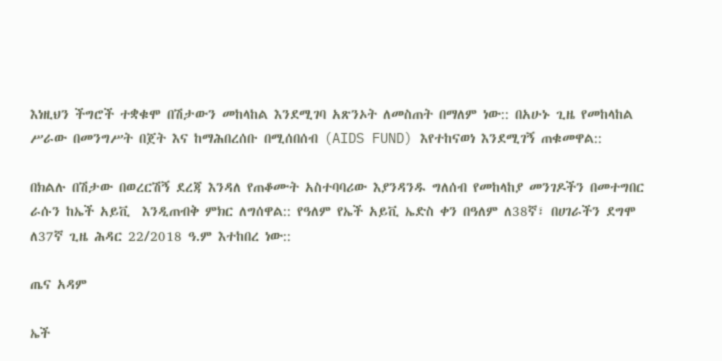እነዚህን ችግሮች ተቋቁሞ በሽታውን መከላከል እንደሚገባ አጽንኦት ለመስጠት በማለም ነው:: በአሁኑ ጊዜ የመከላከል ሥራው በመንግሥት በጀት እና ከማሕበረሰቡ በሚሰበሰብ (AIDS FUND) እየተከናወነ እንደሚገኝ ጠቁመዋል::

በክልሉ በሽታው በወረርሽኝ ደረጃ እንዳለ የጠቆሙት አስተባባሪው እያንዳንዱ ግለሰብ የመከላከያ መንገዶችን በመተግበር ራሱን ከኤች አይቪ  እንዲጠብቅ ምክር ለግሰዋል:: የዓለም የኤች አይቪ ኤድስ ቀን በዓለም ለ38ኛ፣ በሀገራችን ደግሞ ለ37ኛ ጊዜ ሕዳር 22/2018 ዓ.ም እተከበረ ነው::

ጤና አዳም

ኤች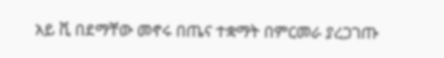አይ ቪ በደማቸው መኖሩ በጤና ተቋማት በምርመራ ያረጋገጡ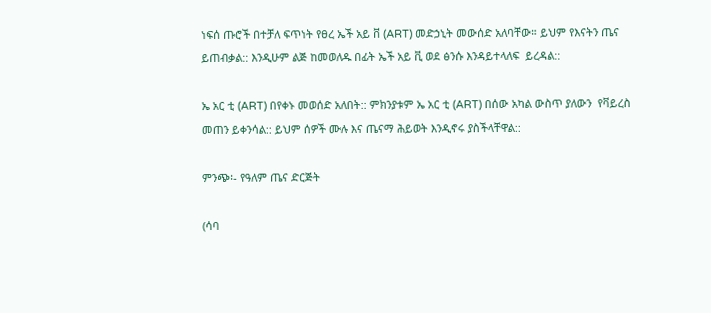ነፍሰ ጡሮች በተቻለ ፍጥነት የፀረ ኤች አይ ቨ (ART) መድኃኒት መውሰድ አለባቸው። ይህም የእናትን ጤና ይጠብቃል:: እንዲሁም ልጅ ከመወለዱ በፊት ኤች አይ ቪ ወደ ፅንሱ እንዳይተላለፍ  ይረዳል::

ኤ አር ቲ (ART) በየቀኑ መወሰድ አለበት:: ምክንያቱም ኤ አር ቲ (ART) በሰው አካል ውስጥ ያለውን  የቫይረስ  መጠን ይቀንሳል:: ይህም ሰዎች ሙሉ እና ጤናማ ሕይወት እንዲኖሩ ያስችላቸዋል::

ምንጭ፡- የዓለም ጤና ድርጅት

(ሳባ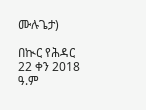ሙሉጌታ)

በኲር የሕዳር 22 ቀን 2018 ዓ.ም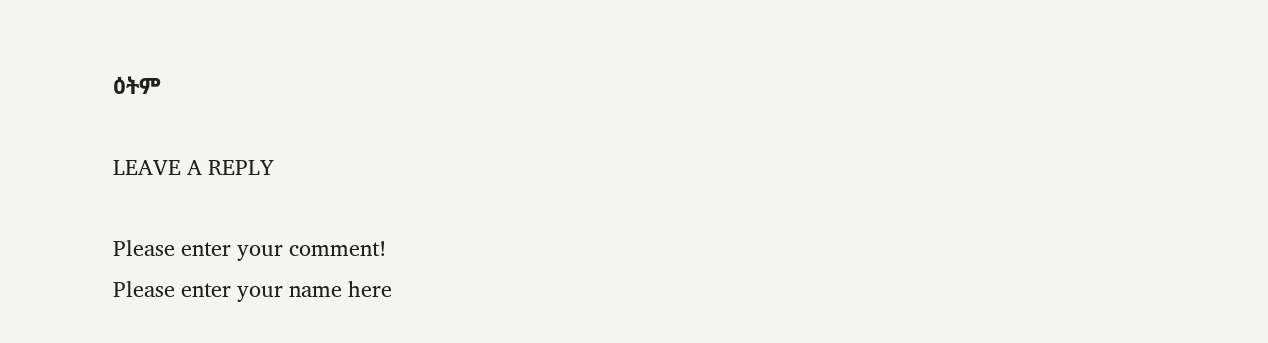ዕትም

LEAVE A REPLY

Please enter your comment!
Please enter your name here